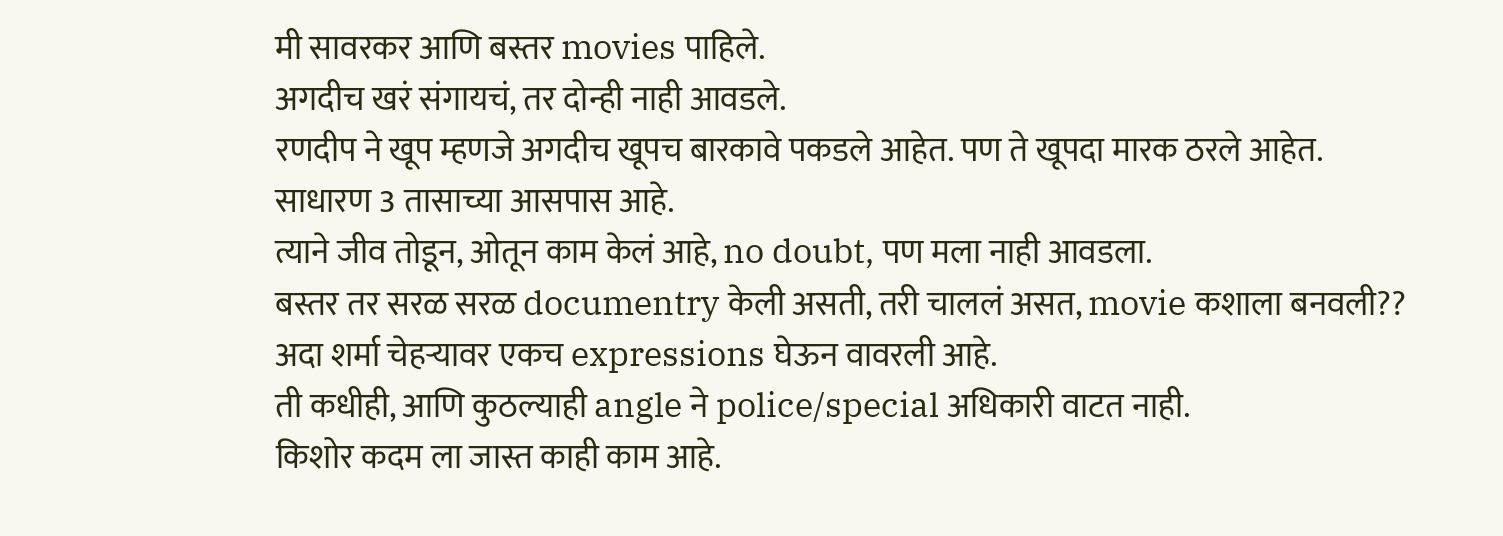मी सावरकर आणि बस्तर movies पाहिले.
अगदीच खरं संगायचं, तर दोन्ही नाही आवडले.
रणदीप ने खूप म्हणजे अगदीच खूपच बारकावे पकडले आहेत. पण ते खूपदा मारक ठरले आहेत.
साधारण 3 तासाच्या आसपास आहे.
त्याने जीव तोडून, ओतून काम केलं आहे, no doubt, पण मला नाही आवडला.
बस्तर तर सरळ सरळ documentry केली असती, तरी चाललं असत, movie कशाला बनवली??
अदा शर्मा चेहऱ्यावर एकच expressions घेऊन वावरली आहे.
ती कधीही, आणि कुठल्याही angle ने police/special अधिकारी वाटत नाही.
किशोर कदम ला जास्त काही काम आहे.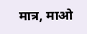मात्र, माओ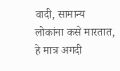वादी, सामान्य लोकांना कसे मारतात, हे मात्र अगदी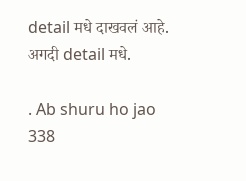detail मधे दाखवलं आहे.
अगदी detail मधे.

. Ab shuru ho jao
338